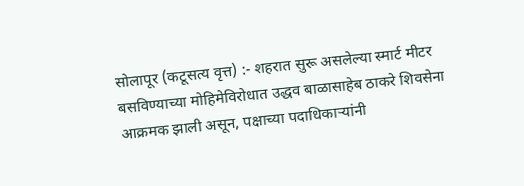सोलापूर (कटूसत्य वृत्त) :- शहरात सुरू असलेल्या स्मार्ट मीटर बसविण्याच्या मोहिमेविरोधात उद्धव बाळासाहेब ठाकरे शिवसेना आक्रमक झाली असून, पक्षाच्या पदाधिकाऱ्यांनी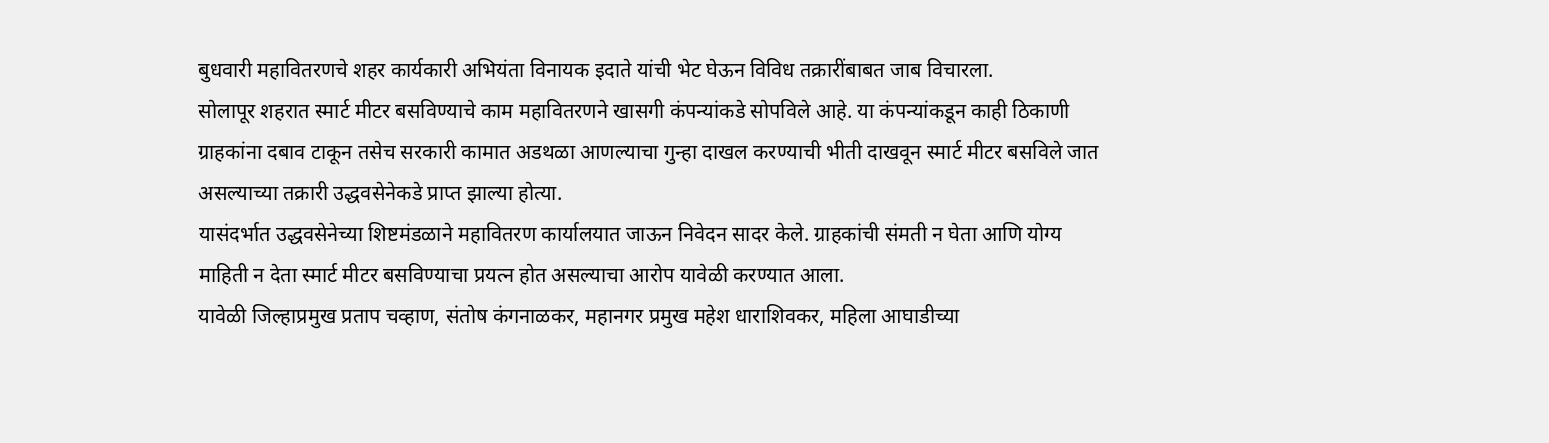बुधवारी महावितरणचे शहर कार्यकारी अभियंता विनायक इदाते यांची भेट घेऊन विविध तक्रारींबाबत जाब विचारला.
सोलापूर शहरात स्मार्ट मीटर बसविण्याचे काम महावितरणने खासगी कंपन्यांकडे सोपविले आहे. या कंपन्यांकडून काही ठिकाणी ग्राहकांना दबाव टाकून तसेच सरकारी कामात अडथळा आणल्याचा गुन्हा दाखल करण्याची भीती दाखवून स्मार्ट मीटर बसविले जात असल्याच्या तक्रारी उद्धवसेनेकडे प्राप्त झाल्या होत्या.
यासंदर्भात उद्धवसेनेच्या शिष्टमंडळाने महावितरण कार्यालयात जाऊन निवेदन सादर केले. ग्राहकांची संमती न घेता आणि योग्य माहिती न देता स्मार्ट मीटर बसविण्याचा प्रयत्न होत असल्याचा आरोप यावेळी करण्यात आला.
यावेळी जिल्हाप्रमुख प्रताप चव्हाण, संतोष कंगनाळकर, महानगर प्रमुख महेश धाराशिवकर, महिला आघाडीच्या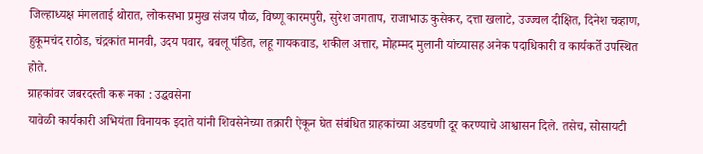जिल्हाध्यक्ष मंगलताई थोरात, लोकसभा प्रमुख संजय पौळ, विष्णू कारमपुरी, सुरेश जगताप, राजाभाऊ कुसेकर, दत्ता खलाटे, उज्ज्वल दीक्षित, दिनेश चव्हाण, हुकूमचंद राठोड, चंद्रकांत मानवी, उदय पवार, बबलू पंडित, लहू गायकवाड, शकील अत्तार, मोहम्मद मुलानी यांच्यासह अनेक पदाधिकारी व कार्यकर्ते उपस्थित होते.
ग्राहकांवर जबरदस्ती करू नका : उद्धवसेना
यावेळी कार्यकारी अभियंता विनायक इदाते यांनी शिवसेनेच्या तक्रारी ऐकून घेत संबंधित ग्राहकांच्या अडचणी दूर करण्याचे आश्वासन दिले. तसेच, सोसायटी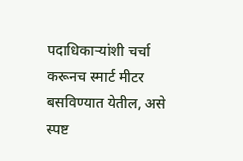पदाधिकाऱ्यांशी चर्चा करूनच स्मार्ट मीटर बसविण्यात येतील, असे स्पष्ट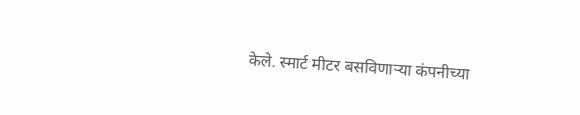केले. स्मार्ट मीटर बसविणाऱ्या कंपनीच्या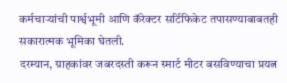कर्मचाऱ्यांची पार्श्वभूमी आणि कॅरेक्टर सर्टिफिकेट तपासण्याबाबतही सकारात्मक भूमिका घेतली.
दरम्यान, ग्राहकांवर जबरदस्ती करून स्मार्ट मीटर बसविण्याचा प्रयत्न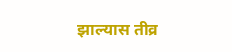झाल्यास तीव्र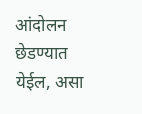आंदोलन छेडण्यात येईल, असा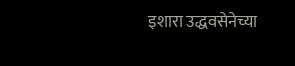इशारा उद्धवसेनेच्या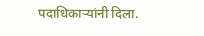पदाधिकाऱ्यांनी दिला.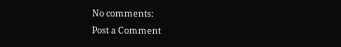No comments:
Post a Comment